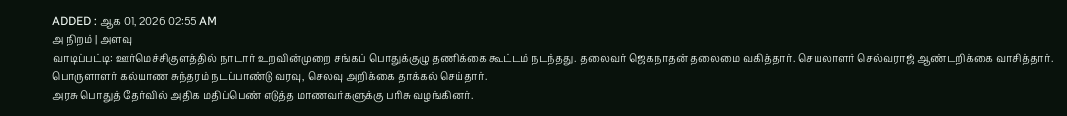ADDED : ஆக 01, 2026 02:55 AM
அ நிறம் | அளவு
வாடிப்பட்டி: ஊர்மெச்சிகுளத்தில் நாடார் உறவின்முறை சங்கப் பொதுக்குழு தணிக்கை கூட்டம் நடந்தது. தலைவர் ஜெகநாதன் தலைமை வகித்தார். செயலாளர் செல்வராஜ் ஆண்டறிக்கை வாசித்தார். பொருளாளர் கல்யாண சுந்தரம் நடப்பாண்டு வரவு, செலவு அறிக்கை தாக்கல் செய்தார்.
அரசு பொதுத் தேர்வில் அதிக மதிப்பெண் எடுத்த மாணவர்களுக்கு பரிசு வழங்கினர்.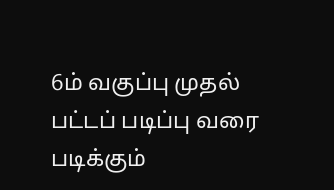6ம் வகுப்பு முதல் பட்டப் படிப்பு வரை படிக்கும்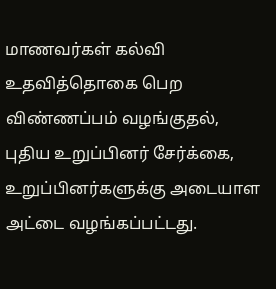மாணவர்கள் கல்வி உதவித்தொகை பெற விண்ணப்பம் வழங்குதல், புதிய உறுப்பினர் சேர்க்கை, உறுப்பினர்களுக்கு அடையாள அட்டை வழங்கப்பட்டது.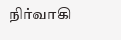நிர்வாகி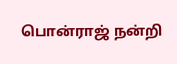பொன்ராஜ் நன்றி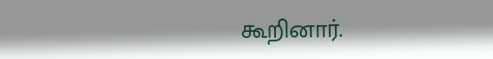கூறினார்.